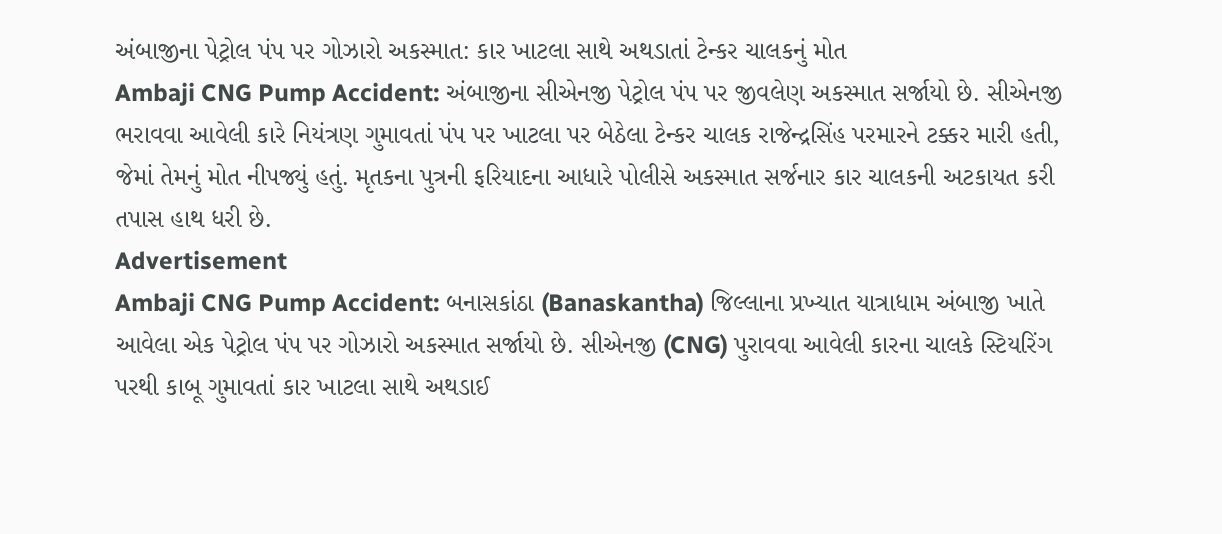અંબાજીના પેટ્રોલ પંપ પર ગોઝારો અકસ્માત: કાર ખાટલા સાથે અથડાતાં ટેન્કર ચાલકનું મોત
Ambaji CNG Pump Accident: અંબાજીના સીએનજી પેટ્રોલ પંપ પર જીવલેણ અકસ્માત સર્જાયો છે. સીએનજી ભરાવવા આવેલી કારે નિયંત્રણ ગુમાવતાં પંપ પર ખાટલા પર બેઠેલા ટેન્કર ચાલક રાજેન્દ્રસિંહ પરમારને ટક્કર મારી હતી, જેમાં તેમનું મોત નીપજ્યું હતું. મૃતકના પુત્રની ફરિયાદના આધારે પોલીસે અકસ્માત સર્જનાર કાર ચાલકની અટકાયત કરી તપાસ હાથ ધરી છે.
Advertisement
Ambaji CNG Pump Accident: બનાસકાંઠા (Banaskantha) જિલ્લાના પ્રખ્યાત યાત્રાધામ અંબાજી ખાતે આવેલા એક પેટ્રોલ પંપ પર ગોઝારો અકસ્માત સર્જાયો છે. સીએનજી (CNG) પુરાવવા આવેલી કારના ચાલકે સ્ટિયરિંગ પરથી કાબૂ ગુમાવતાં કાર ખાટલા સાથે અથડાઈ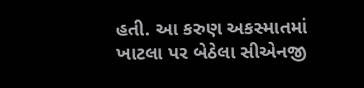હતી. આ કરુણ અકસ્માતમાં ખાટલા પર બેઠેલા સીએનજી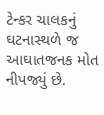ટેન્કર ચાલકનું ઘટનાસ્થળે જ આઘાતજનક મોત નીપજ્યું છે.